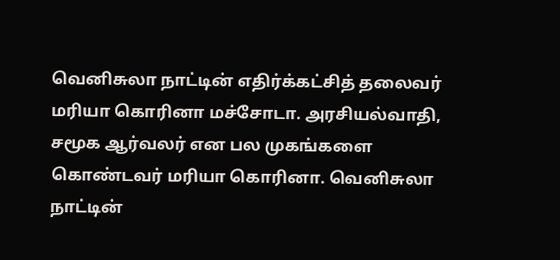வெனிசுலா நாட்டின் எதிர்க்கட்சித் தலைவர் மரியா கொரினா மச்சோடா. அரசியல்வாதி, சமூக ஆர்வலர் என பல முகங்களை கொண்டவர் மரியா கொரினா. வெனிசுலா நாட்டின்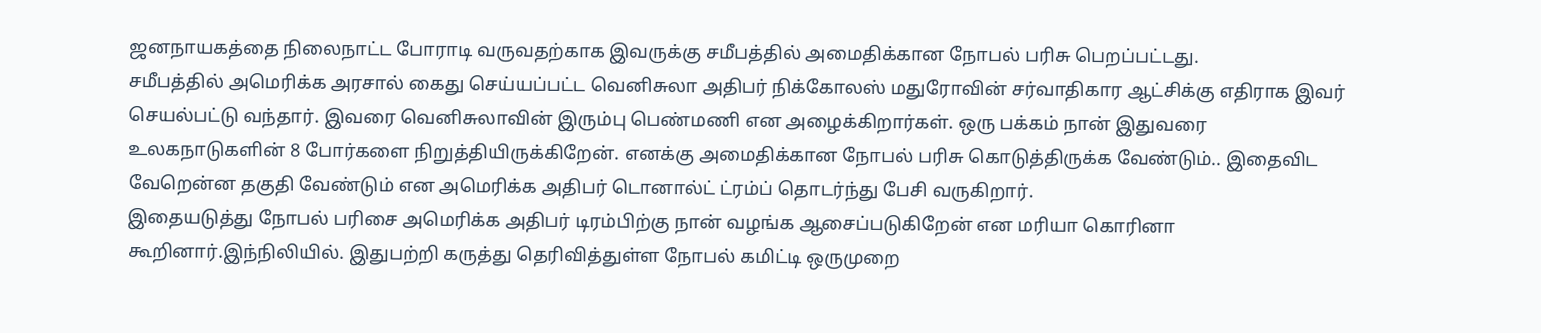ஜனநாயகத்தை நிலைநாட்ட போராடி வருவதற்காக இவருக்கு சமீபத்தில் அமைதிக்கான நோபல் பரிசு பெறப்பட்டது.
சமீபத்தில் அமெரிக்க அரசால் கைது செய்யப்பட்ட வெனிசுலா அதிபர் நிக்கோலஸ் மதுரோவின் சர்வாதிகார ஆட்சிக்கு எதிராக இவர் செயல்பட்டு வந்தார். இவரை வெனிசுலாவின் இரும்பு பெண்மணி என அழைக்கிறார்கள். ஒரு பக்கம் நான் இதுவரை உலகநாடுகளின் 8 போர்களை நிறுத்தியிருக்கிறேன். எனக்கு அமைதிக்கான நோபல் பரிசு கொடுத்திருக்க வேண்டும்.. இதைவிட வேறென்ன தகுதி வேண்டும் என அமெரிக்க அதிபர் டொனால்ட் ட்ரம்ப் தொடர்ந்து பேசி வருகிறார்.
இதையடுத்து நோபல் பரிசை அமெரிக்க அதிபர் டிரம்பிற்கு நான் வழங்க ஆசைப்படுகிறேன் என மரியா கொரினா கூறினார்.இந்நிலியில். இதுபற்றி கருத்து தெரிவித்துள்ள நோபல் கமிட்டி ஒருமுறை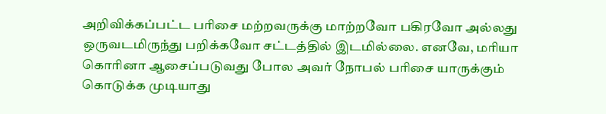அறிவிக்கப்பட்ட பரிசை மற்றவருக்கு மாற்றவோ பகிரவோ அல்லது ஒருவடமிருந்து பறிக்கவோ சட்டத்தில் இடமில்லை. எனவே, மரியா கொரினா ஆசைப்படுவது போல அவர் நோபல் பரிசை யாருக்கும் கொடுக்க முடியாது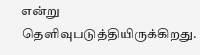என்று தெளிவுபடுத்தியிருக்கிறது.